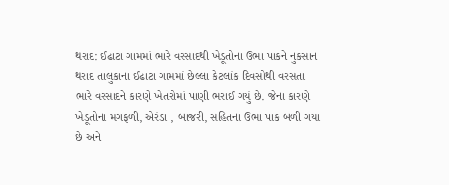થરાદ: ઈઢાટા ગામમાં ભારે વરસાદથી ખેડૂતોના ઉભા પાકને નુકસાન
થરાદ તાલુકાના ઈઢાટા ગામમાં છેલ્લા કેટલાંક દિવસોથી વરસતા ભારે વરસાદને કારણે ખેતરોમાં પાણી ભરાઈ ગયું છે. જેના કારણે ખેડૂતોના મગફળી, એરંડા , બાજરી, સહિતના ઉભા પાક બળી ગયા છે અને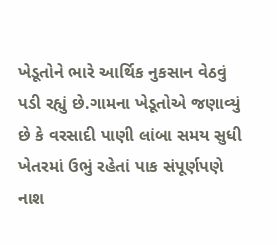ખેડૂતોને ભારે આર્થિક નુકસાન વેઠવું પડી રહ્યું છે.ગામના ખેડૂતોએ જણાવ્યું છે કે વરસાદી પાણી લાંબા સમય સુધી ખેતરમાં ઉભું રહેતાં પાક સંપૂર્ણપણે નાશ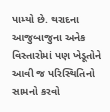પામ્યો છે. થરાદના આજુબાજુના અનેક વિસ્તારોમાં પણ ખેડૂતોને આવી જ પરિસ્થિતિનો સામનો કરવો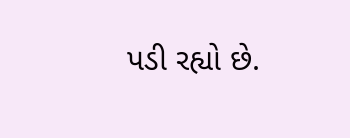પડી રહ્યો છે.